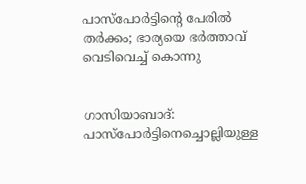പാസ്‌പോര്‍ട്ടിന്റെ പേരില്‍ തര്‍ക്കം; ഭാര്യയെ ഭര്‍ത്താവ് വെടിവെച്ച് കൊന്നു


ഗാസിയാബാദ്: പാസ്‌പോര്‍ട്ടിനെച്ചൊല്ലിയുള്ള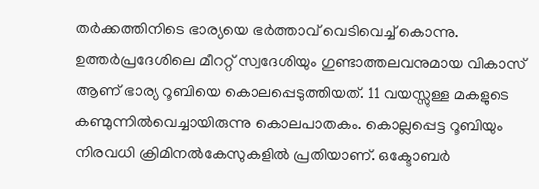തര്‍ക്കത്തിനിടെ ഭാര്യയെ ഭര്‍ത്താവ് വെടിവെച്ച് കൊന്നു. ഉത്തര്‍പ്രദേശിലെ മീററ്റ് സ്വദേശിയും ഗുണ്ടാത്തലവനുമായ വികാസ് ആണ് ഭാര്യ റൂബിയെ കൊലപ്പെടുത്തിയത്. 11 വയസ്സുള്ള മകളുടെ കണ്മുന്നില്‍വെച്ചായിരുന്നു കൊലപാതകം. കൊല്ലപ്പെട്ട റൂബിയും നിരവധി ക്രിമിനല്‍കേസുകളില്‍ പ്രതിയാണ്. ഒക്ടോബർ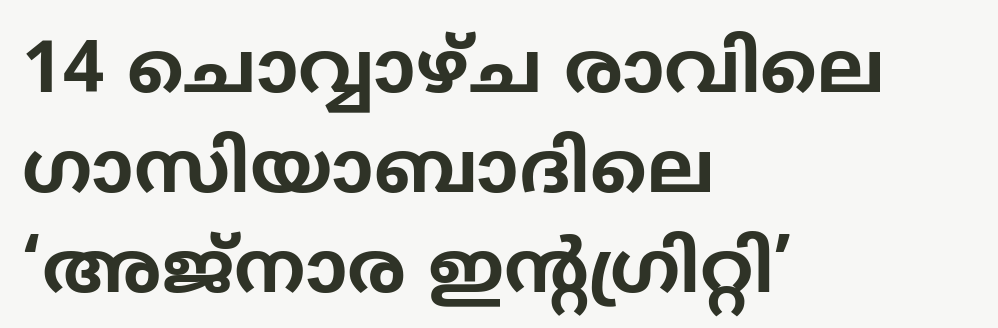14 ചൊവ്വാഴ്ച രാവിലെ ഗാസിയാബാദിലെ ‘അജ്‌നാര ഇന്റഗ്രിറ്റി’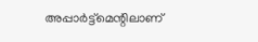അപ്പാര്‍ട്ട്‌മെന്റിലാണ്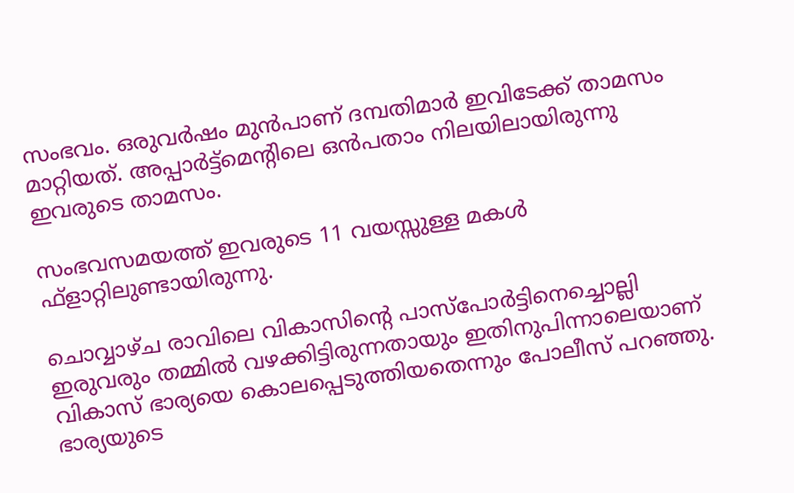സംഭവം. ഒരുവര്‍ഷം മുന്‍പാണ് ദമ്പതിമാര്‍ ഇവിടേക്ക് താമസം മാറ്റിയത്. അപ്പാര്‍ട്ട്‌മെന്റിലെ ഒന്‍പതാം നിലയിലായിരുന്നു ഇവരുടെ താമസം.

സംഭവസമയത്ത് ഇവരുടെ 11 വയസ്സുള്ള മകള്‍ ഫ്‌ളാറ്റിലുണ്ടായിരുന്നു.

ചൊവ്വാഴ്ച രാവിലെ വികാസിന്റെ പാസ്‌പോര്‍ട്ടിനെച്ചൊല്ലി ഇരുവരും തമ്മില്‍ വഴക്കിട്ടിരുന്നതായും ഇതിനുപിന്നാലെയാണ് വികാസ് ഭാര്യയെ കൊലപ്പെടുത്തിയതെന്നും പോലീസ് പറഞ്ഞു. ഭാര്യയുടെ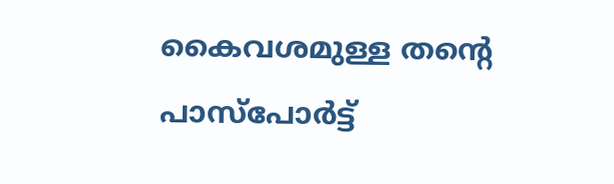കൈവശമുള്ള തന്റെ പാസ്‌പോര്‍ട്ട്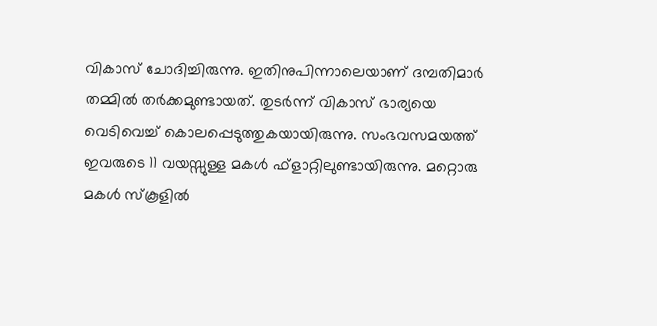വികാസ് ചോദിച്ചിരുന്നു. ഇതിനുപിന്നാലെയാണ് ദമ്പതിമാര്‍ തമ്മില്‍ തര്‍ക്കമുണ്ടായത്. തുടര്‍ന്ന് വികാസ് ഭാര്യയെ വെടിവെച്ച് കൊലപ്പെടുത്തുകയായിരുന്നു. സംഭവസമയത്ത് ഇവരുടെ 11 വയസ്സുള്ള മകള്‍ ഫ്‌ളാറ്റിലുണ്ടായിരുന്നു. മറ്റൊരു മകള്‍ സ്‌കൂളില്‍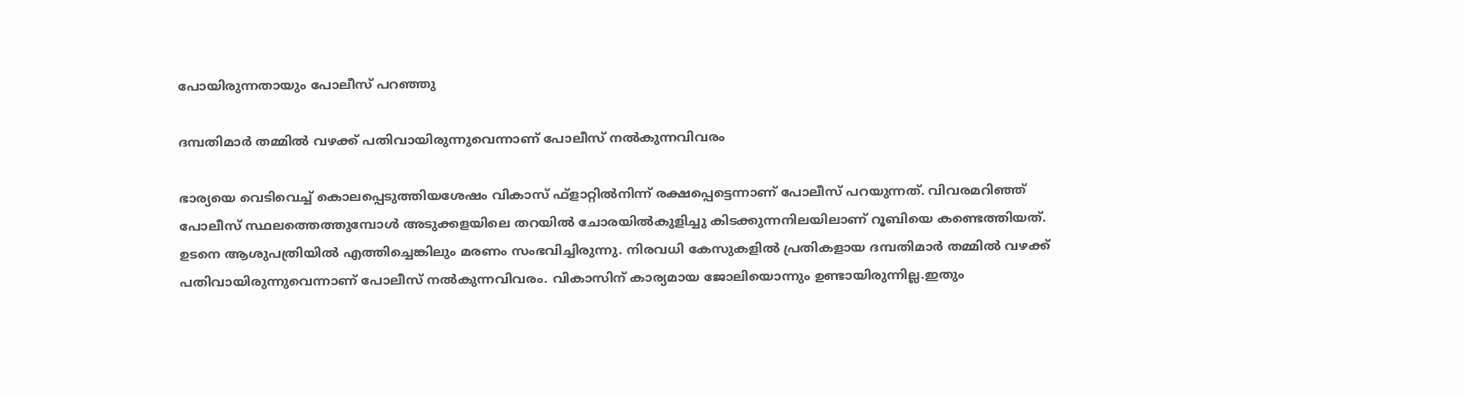പോയിരുന്നതായും പോലീസ് പറഞ്ഞു

ദമ്പതിമാര്‍ തമ്മില്‍ വഴക്ക് പതിവായിരുന്നുവെന്നാണ് പോലീസ് നല്‍കുന്നവിവരം

ഭാര്യയെ വെടിവെച്ച് കൊലപ്പെടുത്തിയശേഷം വികാസ് ഫ്‌ളാറ്റില്‍നിന്ന് രക്ഷപ്പെട്ടെന്നാണ് പോലീസ് പറയുന്നത്. വിവരമറിഞ്ഞ് പോലീസ് സ്ഥലത്തെത്തുമ്പോള്‍ അടുക്കളയിലെ തറയില്‍ ചോരയില്‍കുളിച്ചു കിടക്കുന്നനിലയിലാണ് റൂബിയെ കണ്ടെത്തിയത്. ഉടനെ ആശുപത്രിയില്‍ എത്തിച്ചെങ്കിലും മരണം സംഭവിച്ചിരുന്നു. നിരവധി കേസുകളില്‍ പ്രതികളായ ദമ്പതിമാര്‍ തമ്മില്‍ വഴക്ക് പതിവായിരുന്നുവെന്നാണ് പോലീസ് നല്‍കുന്നവിവരം. വികാസിന് കാര്യമായ ജോലിയൊന്നും ഉണ്ടായിരുന്നില്ല.ഇതും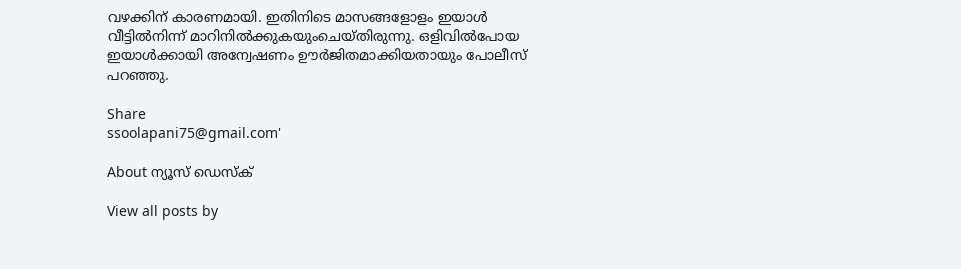വഴക്കിന് കാരണമായി. ഇതിനിടെ മാസങ്ങളോളം ഇയാള്‍ വീട്ടില്‍നിന്ന് മാറിനില്‍ക്കുകയുംചെയ്തിരുന്നു. ഒളിവില്‍പോയ ഇയാള്‍ക്കായി അന്വേഷണം ഊര്‍ജിതമാക്കിയതായും പോലീസ് പറഞ്ഞു.

Share
ssoolapani75@gmail.com'

About ന്യൂസ് ഡെസ്ക്

View all posts by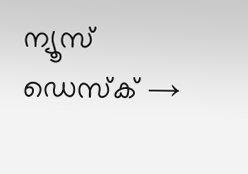ന്യൂസ് ഡെസ്ക് →